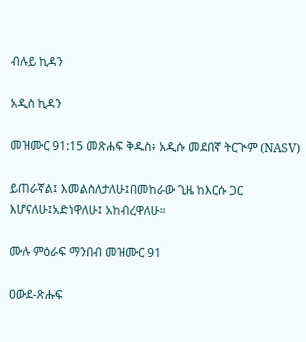ብሉይ ኪዳን

አዲስ ኪዳን

መዝሙር 91:15 መጽሐፍ ቅዱስ፥ አዲሱ መደበኛ ትርጒም (NASV)

ይጠራኛል፤ እመልስለታለሁ፤በመከራው ጊዜ ከእርሱ ጋር እሆናለሁ፤አድነዋለሁ፤ አከብረዋለሁ።

ሙሉ ምዕራፍ ማንበብ መዝሙር 91

ዐውደ-ጽሑፍ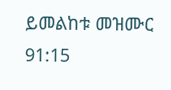ይመልከቱ መዝሙር 91:15